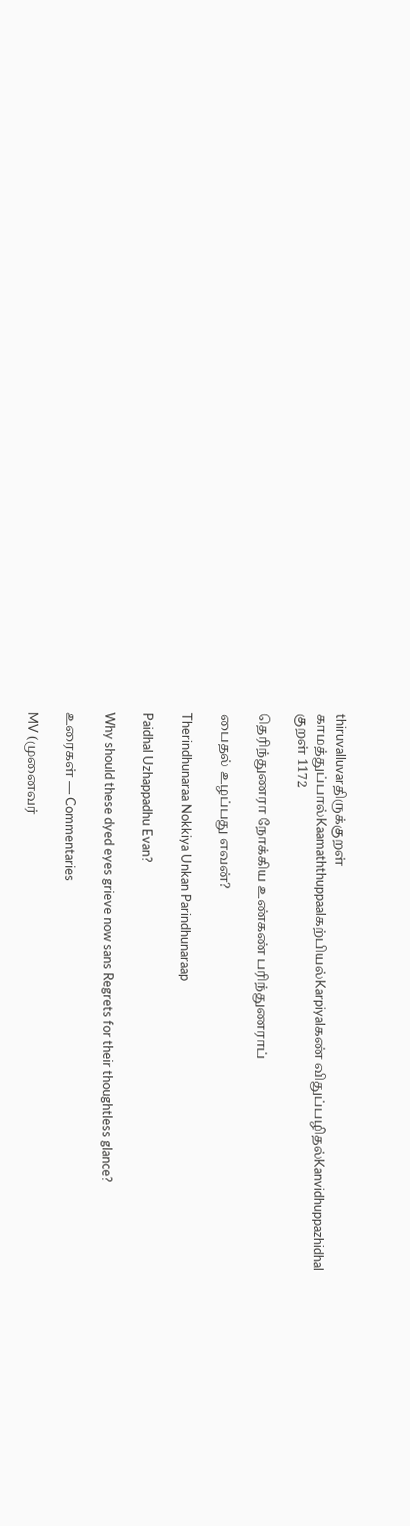thiruvalluvarதிருக்குறள்
காமத்துப்பால்Kaamaththuppaalகற்பியல்Karpiyalகண் விதுப்பழிதல்Kanvidhuppazhidhal
குறள் 1172

தெரிந்துணரா நோக்கிய உண்கண் பரிந்துணராப்

பைதல் உழப்பது எவன்?

Therindhunaraa Nokkiya Unkan Parindhunaraap

Paidhal Uzhappadhu Evan?

Why should these dyed eyes grieve now sans Regrets for their thoughtless glance?

உரைகள் — Commentaries

MV (முனைவர்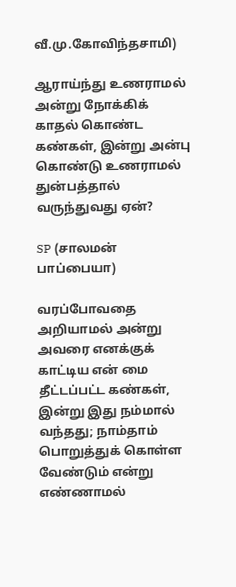வீ.மு.கோவிந்தசாமி)

ஆராய்ந்து உணராமல் அன்று நோக்கிக் காதல் கொண்ட கண்கள், இன்று அன்பு கொண்டு உணராமல் துன்பத்தால் வருந்துவது ஏன்?

SP (சாலமன் பாப்பையா)

வரப்போவதை அறியாமல் அன்று அவரை எனக்குக் காட்டிய என் மை தீட்டப்பட்ட கண்கள், இன்று இது நம்மால் வந்தது; நாம்தாம் பொறுத்துக் கொள்ள வேண்டும் என்று எண்ணாமல்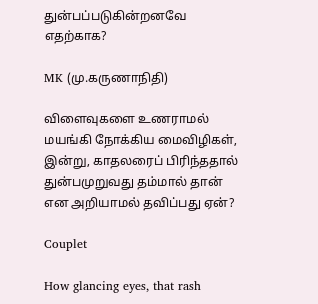துன்பப்படுகின்றனவே எதற்காக?

MK (மு.கருணாநிதி)

விளைவுகளை உணராமல் மயங்கி நோக்கிய மைவிழிகள், இன்று, காதலரைப் பிரிந்ததால் துன்பமுறுவது தம்மால் தான் என அறியாமல் தவிப்பது ஏன்?

Couplet

How glancing eyes, that rash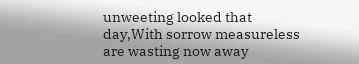unweeting looked that day,With sorrow measureless are wasting now away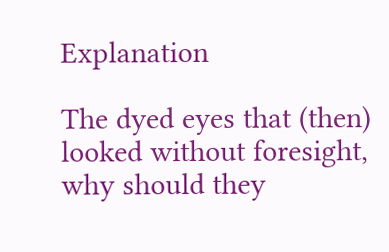Explanation

The dyed eyes that (then) looked without foresight, why should they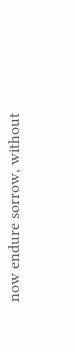now endure sorrow, without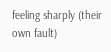feeling sharply (their own fault)